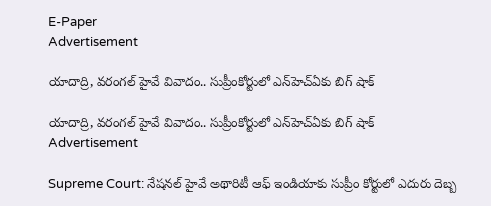E-Paper
Advertisement

యాదాద్రి, వరంగల్ హైవే వివాదం.. సుప్రీంకోర్టులో ఎన్‌హెచ్ఏకు బిగ్ షాక్

యాదాద్రి, వరంగల్ హైవే వివాదం.. సుప్రీంకోర్టులో ఎన్‌హెచ్ఏకు బిగ్ షాక్
Advertisement

Supreme Court: నేషనల్ హైవే అథారిటీ ఆఫ్ ఇండియాకు సుప్రీం కోర్టులో ఎదురు దెబ్బ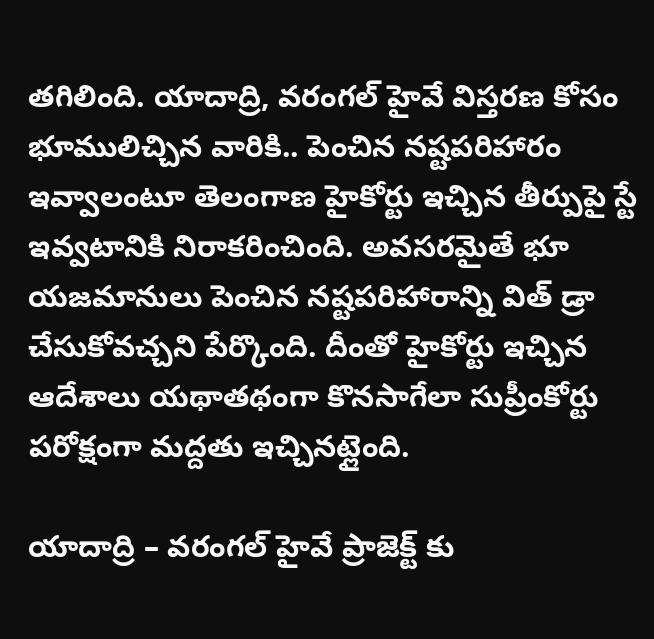తగిలింది. యాదాద్రి, వరంగల్ హైవే విస్తరణ కోసం భూములిచ్చిన వారికి.. పెంచిన నష్టపరిహారం ఇవ్వాలంటూ తెలంగాణ హైకోర్టు ఇచ్చిన తీర్పుపై స్టే ఇవ్వటానికి నిరాకరించింది. అవసరమైతే భూ యజమానులు పెంచిన నష్టపరిహారాన్ని విత్ డ్రా చేసుకోవచ్చని పేర్కొంది. దీంతో హైకోర్టు ఇచ్చిన ఆదేశాలు యథాతథంగా కొనసాగేలా సుప్రీంకోర్టు పరోక్షంగా మద్దతు ఇచ్చినట్లైంది.

యాదాద్రి – వరంగల్ హైవే ప్రాజెక్ట్ కు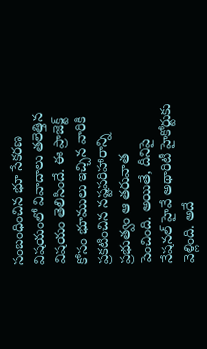సంబంధించిన భూ సేకరణ విషయంలో వివాదాలు తలెత్తిన విషయం తెలిసిందే. ఈ ప్రాజెక్ట్ కోసం భూములు ఇచ్చిన వారికి ప్రకటించిన నష్టపరిహారాన్ని ప్రభుత్వం ఆ తరువాత పెంచింది. అయితే, దీనిపై నేషనల్ హైవే అథారిటీ హైకోర్టుకు వెళ్లింది. అదే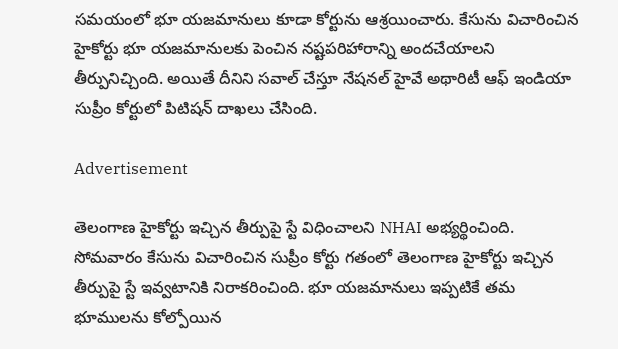సమయంలో భూ యజమానులు కూడా కోర్టును ఆశ్రయించారు. కేసును విచారించిన హైకోర్టు భూ యజమానులకు పెంచిన నష్టపరిహారాన్ని అందచేయాలని తీర్పునిచ్చింది. అయితే దీనిని సవాల్ చేస్తూ నేషనల్ హైవే అథారిటీ ఆఫ్ ఇండియా సుప్రీం కోర్టులో పిటిషన్ దాఖలు చేసింది.

Advertisement

తెలంగాణ హైకోర్టు ఇచ్చిన తీర్పుపై స్టే విధించాలని NHAI అభ్యర్థించింది. సోమవారం కేసును విచారించిన సుప్రీం కోర్టు గతంలో తెలంగాణ హైకోర్టు ఇచ్చిన తీర్పుపై స్టే ఇవ్వటానికి నిరాకరించింది. భూ యజమానులు ఇప్పటికే తమ భూములను కోల్పోయిన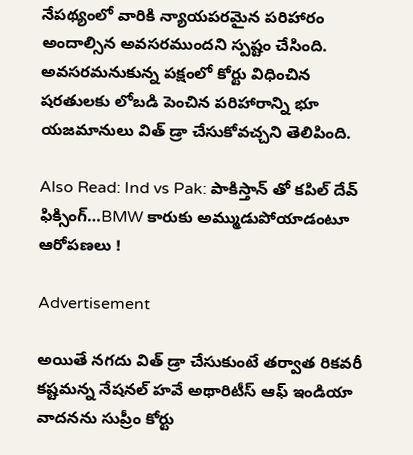నేపథ్యంలో వారికి న్యాయపరమైన పరిహారం అందాల్సిన అవసరముందని స్పష్టం చేసింది. అవసరమనుకున్న పక్షంలో కోర్టు విధించిన షరతులకు లోబడి పెంచిన పరిహారాన్ని భూ యజమానులు విత్ డ్రా చేసుకోవచ్చని తెలిపింది.

Also Read: Ind vs Pak: పాకిస్తాన్ తో క‌పిల్ దేవ్ ఫిక్సింగ్…BMW కారుకు అమ్ముడుపోయాడంటూ ఆరోప‌ణ‌లు !

Advertisement

అయితే నగదు విత్ డ్రా చేసుకుంటే తర్వాత రికవరీ కష్టమన్న నేషనల్ హవే అథారిటీస్ ఆఫ్ ఇండియా వాదనను సుప్రీం కోర్టు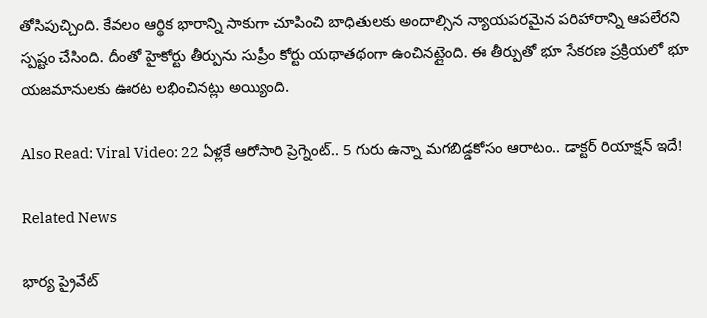తోసిపుచ్చింది. కేవలం ఆర్థిక భారాన్ని సాకుగా చూపించి బాధితులకు అందాల్సిన న్యాయపరమైన పరిహారాన్ని ఆపలేరని స్పష్టం చేసింది. దీంతో హైకోర్టు తీర్పును సుప్రీం కోర్టు యథాతథంగా ఉంచినట్లైంది. ఈ తీర్పుతో భూ సేకరణ ప్రక్రియలో భూ యజమానులకు ఊరట లభించినట్లు అయ్యింది.

Also Read: Viral Video: 22 ఏళ్లకే ఆరోసారి ప్రెగ్నెంట్.. 5 గురు ఉన్నా మగబిడ్డకోసం ఆరాటం.. డాక్టర్ రియాక్షన్ ఇదే!

Related News

భార్య ప్రైవేట్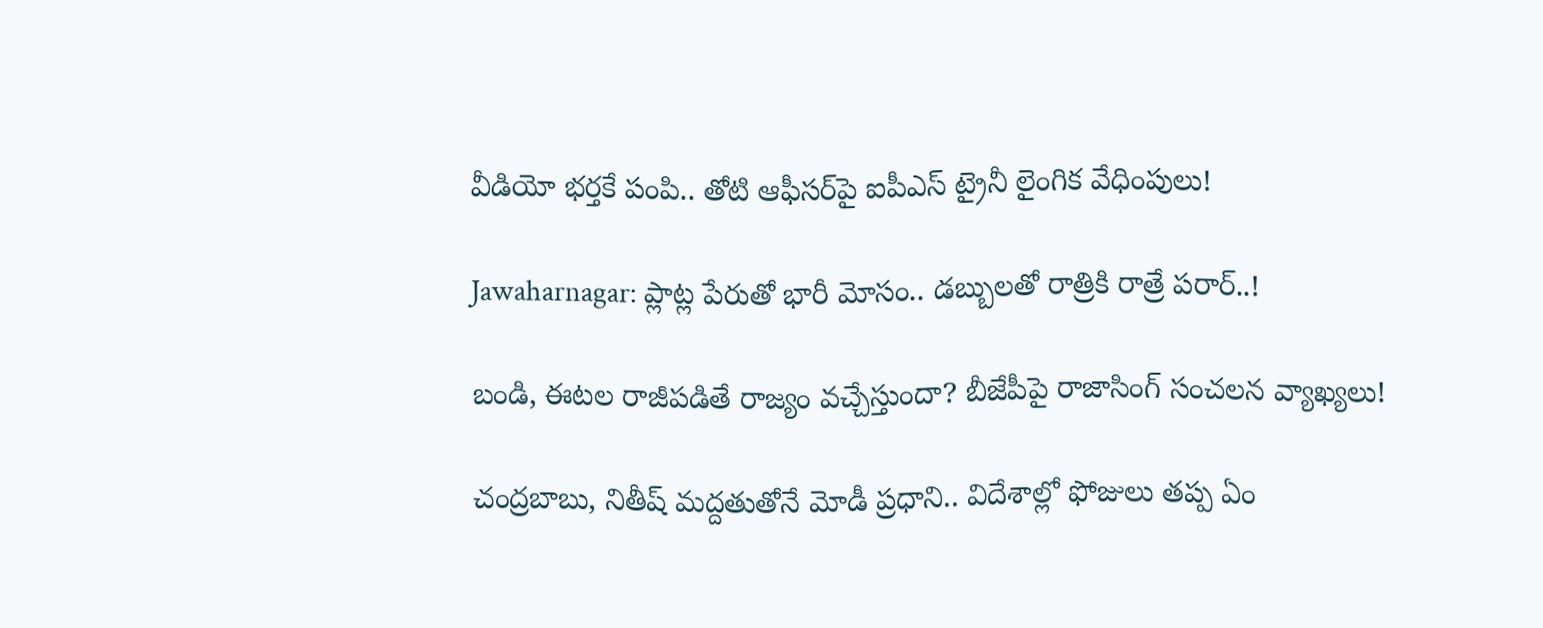వీడియో భర్తకే పంపి.. తోటి ఆఫీసర్‌పై ఐపీఎస్ ట్రైనీ లైంగిక వేధింపులు!

Jawaharnagar: ప్లాట్ల పేరుతో భారీ మోసం.. డబ్బులతో రాత్రికి రాత్రే పరార్..!

బండి, ఈటల రాజీపడితే రాజ్యం వచ్చేస్తుందా? బీజేపీపై రాజాసింగ్ సంచలన వ్యాఖ్యలు!

చంద్రబాబు, నితీష్ మద్దతుతోనే మోడీ ప్రధాని.. విదేశాల్లో ఫోజులు తప్ప ఏం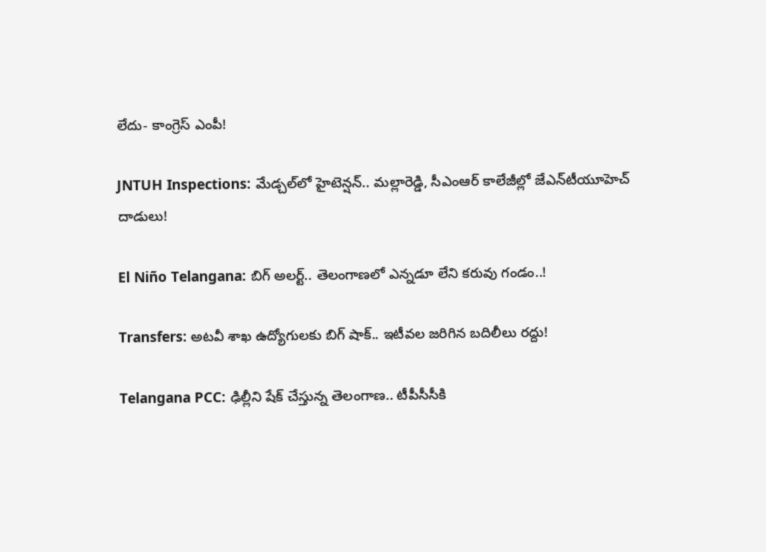లేదు- కాంగ్రెస్ ఎంపీ!

JNTUH Inspections: మేడ్చల్‌లో హైటెన్షన్.. మల్లారెడ్డి, సీఎంఆర్ కాలేజీల్లో జేఎన్‌టీయూహెచ్ దాడులు!

El Niño Telangana: బిగ్ అలర్ట్.. తెలంగాణలో ఎన్నడూ లేని కరువు గండం..!

Transfers: అటవీ శాఖ ఉద్యోగులకు బిగ్ షాక్.. ఇటీవల జరిగిన బదిలీలు రద్దు!

Telangana PCC: ఢిల్లీని షేక్ చేస్తున్న తెలంగాణ.. టీపీసీసీకి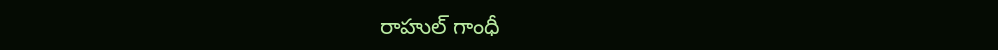రాహుల్ గాంధీ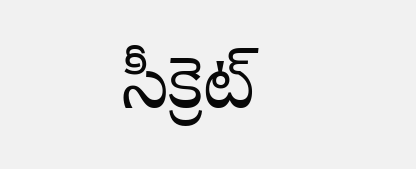సీక్రెట్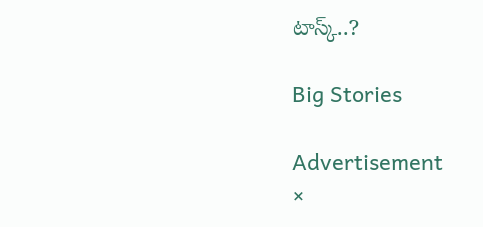టాస్క్..?

Big Stories

Advertisement
×